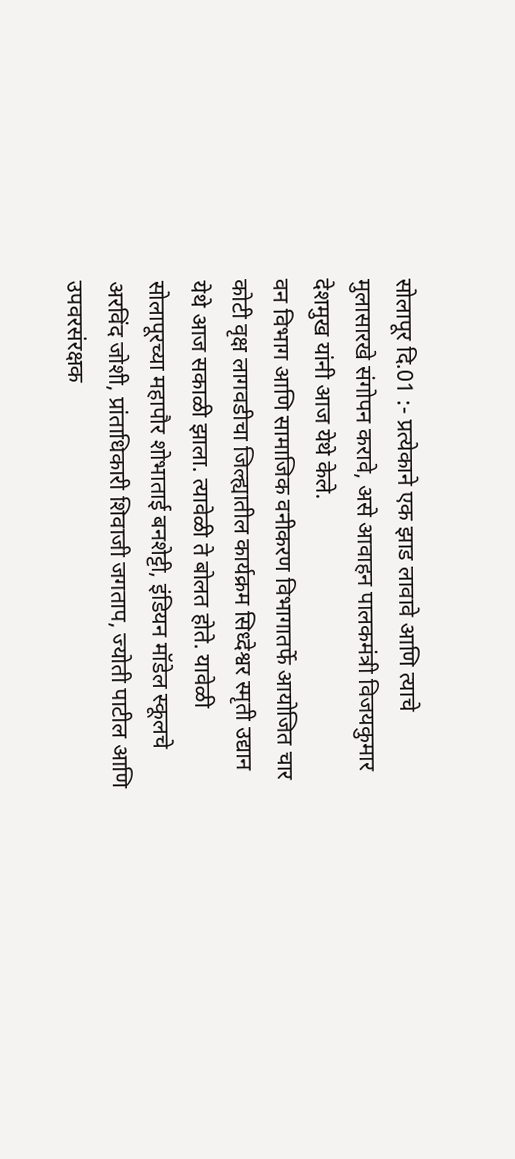सोलापूर दि.01 :- प्रत्येकाने एक झाड लावावे आणि त्याचे मुलासारखे संगोपन करावे, असे आवाहन पालकमंत्री विजयकुमार देशमुख यांनी आज येथे केले.
वन विभाग आणि सामाजिक वनीकरण विभागातर्फे आयोजित चार कोटी वृक्ष लागवडीचा जिल्ह्यातील कार्यक्रम सिध्देश्वर स्मृती उद्यान येथे आज सकाळी झाला. त्यावेळी ते बोलत होते. यावेळी सोलापूरच्या महापौर शोभाताई बनशेट्टी, इंडियन मॉडेल स्कूलचे अरविंद जोशी, प्रांताधिकारी शिवाजी जगताप, ज्योती पाटील आणि उपवरसंरक्षक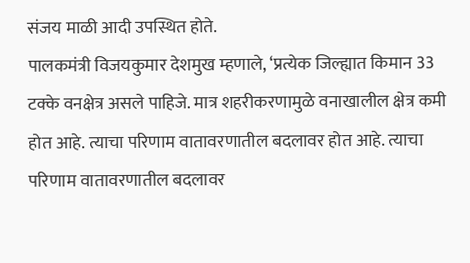संजय माळी आदी उपस्थित होते.
पालकमंत्री विजयकुमार देशमुख म्हणाले, ‘प्रत्येक जिल्ह्यात किमान 33 टक्के वनक्षेत्र असले पाहिजे. मात्र शहरीकरणामुळे वनाखालील क्षेत्र कमी होत आहे. त्याचा परिणाम वातावरणातील बदलावर होत आहे. त्याचा परिणाम वातावरणातील बदलावर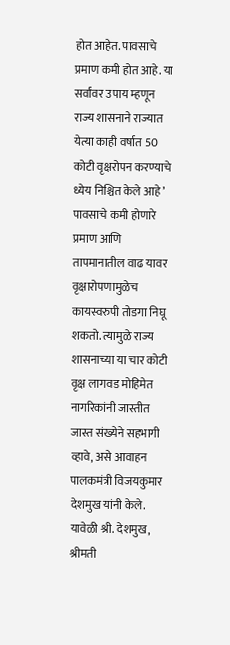होत आहेत. पावसाचे प्रमाण कमी होत आहे. या सर्वांवर उपाय म्हणून राज्य शासनाने राज्यात येत्या काही वर्षात 50 कोटी वृक्षरोपन करण्याचे ध्येय निश्चित केले आहे’
पावसाचे कमी होणारे प्रमाण आणि तापमानातील वाढ यावर वृक्षारोपणामुळेच कायस्वरुपी तोडगा निघू शकतो. त्यामुळे राज्य शासनाच्या या चार कोटी वृक्ष लागवड मोहिमेत नागरिकांनी जास्तीत जास्त संख्येने सहभागी व्हावे, असे आवाहन पालकमंत्री विजयकुमार देशमुख यांनी केले.
यावेळी श्री. देशमुख, श्रीमती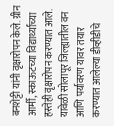बनशेट्टी यांनी वृक्षारोपन केले. ग्रीन आर्मी, स्काऊटच्या विद्यार्थ्यांच्या हस्तेही वृक्षारोपन करण्यात आले.
यावेळी सोलापूर जिल्ह्यातील वन आणि पर्यावरण यावर तयार करण्यात आलेल्या डीव्हीडीचे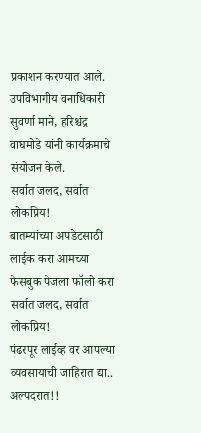प्रकाशन करण्यात आले. उपविभागीय वनाधिकारी सुवर्णा माने, हरिश्चंद्र वाघमोडे यांनी कार्यक्रमाचे संयोजन केले.
सर्वात जलद, सर्वात लोकप्रिय!
बातम्यांच्या अपडेटसाठी लाईक करा आमच्या फेसबुक पेजला फॉलो करा
सर्वात जलद, सर्वात लोकप्रिय!
पंढरपूर लाईव्ह वर आपल्या व्यवसायाची जाहिरात द्या..
अल्पदरात!!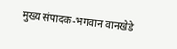मुख्य संपादक-भगवान वानखेडे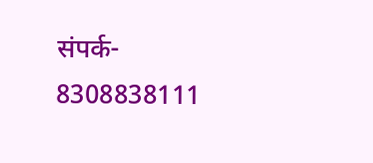संपर्क- 8308838111